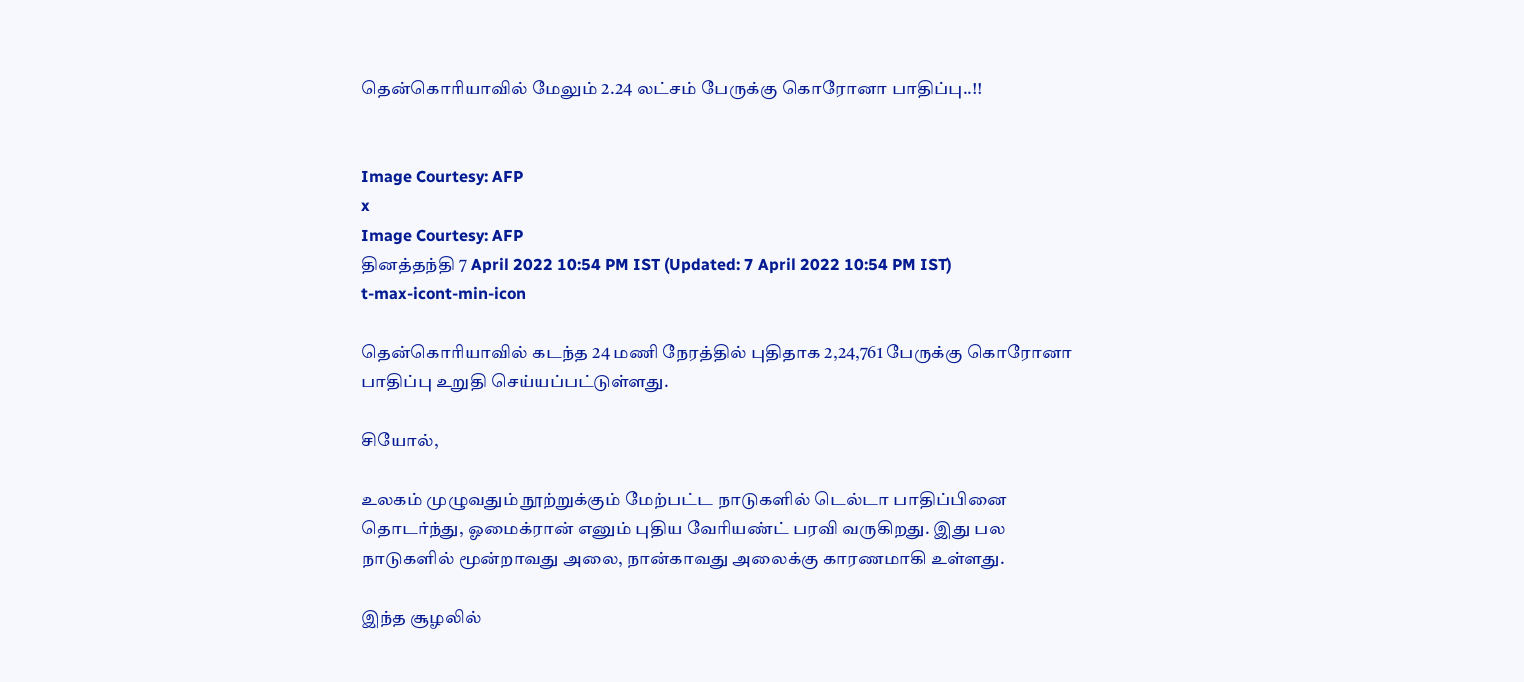தென்கொரியாவில் மேலும் 2.24 லட்சம் பேருக்கு கொரோனா பாதிப்பு..!!


Image Courtesy: AFP
x
Image Courtesy: AFP
தினத்தந்தி 7 April 2022 10:54 PM IST (Updated: 7 April 2022 10:54 PM IST)
t-max-icont-min-icon

தென்கொரியாவில் கடந்த 24 மணி நேரத்தில் புதிதாக 2,24,761 பேருக்கு கொரோனா பாதிப்பு உறுதி செய்யப்பட்டுள்ளது.

சியோல்,

உலகம் முழுவதும் நூற்றுக்கும் மேற்பட்ட நாடுகளில் டெல்டா பாதிப்பினை தொடர்ந்து, ஓமைக்ரான் எனும் புதிய வேரியண்ட் பரவி வருகிறது. இது பல நாடுகளில் மூன்றாவது அலை, நான்காவது அலைக்கு காரணமாகி உள்ளது.

இந்த சூழலில்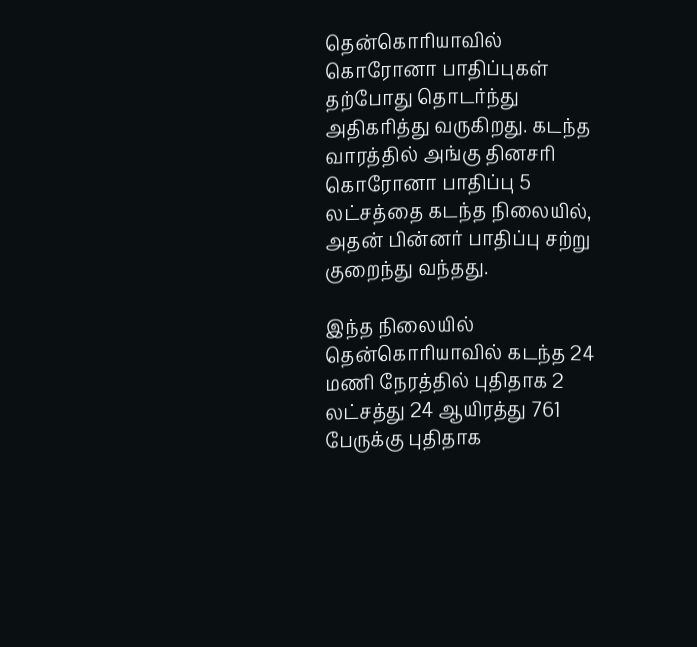தென்கொரியாவில் கொரோனா பாதிப்புகள் தற்போது தொடர்ந்து அதிகரித்து வருகிறது. கடந்த வாரத்தில் அங்கு தினசரி கொரோனா பாதிப்பு 5 லட்சத்தை கடந்த நிலையில், அதன் பின்னர் பாதிப்பு சற்று குறைந்து வந்தது.

இந்த நிலையில் தென்கொரியாவில் கடந்த 24 மணி நேரத்தில் புதிதாக 2 லட்சத்து 24 ஆயிரத்து 761 பேருக்கு புதிதாக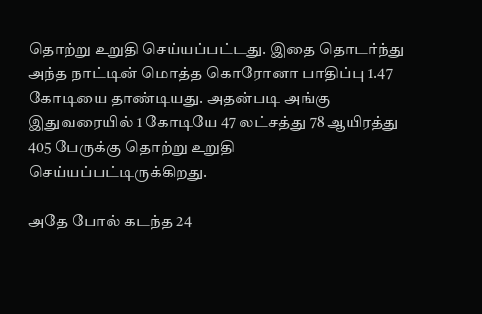தொற்று உறுதி செய்யப்பட்டது. இதை தொடர்ந்து அந்த நாட்டின் மொத்த கொரோனா பாதிப்பு 1.47 கோடியை தாண்டியது. அதன்படி அங்கு இதுவரையில் 1 கோடியே 47 லட்சத்து 78 ஆயிரத்து 405 பேருக்கு தொற்று உறுதி செய்யப்பட்டிருக்கிறது.

அதே போல் கடந்த 24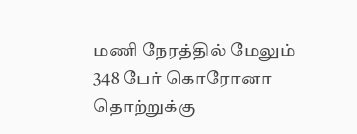மணி நேரத்தில் மேலும் 348 பேர் கொரோனா தொற்றுக்கு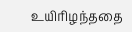உயிரிழந்ததை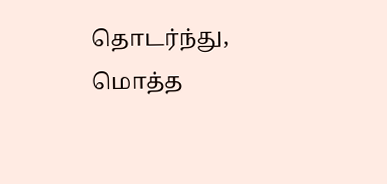தொடர்ந்து, மொத்த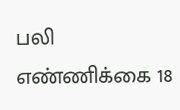பலி எண்ணிக்கை 18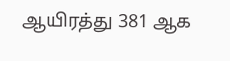ஆயிரத்து 381 ஆக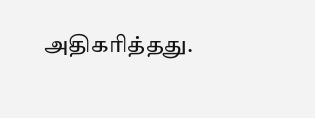அதிகரித்தது.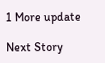1 More update

Next Story